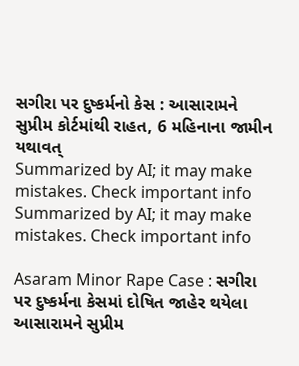સગીરા પર દુષ્કર્મનો કેસ : આસારામને સુપ્રીમ કોર્ટમાંથી રાહત, 6 મહિનાના જામીન યથાવત્
Summarized by AI; it may make mistakes. Check important info
Summarized by AI; it may make mistakes. Check important info

Asaram Minor Rape Case : સગીરા પર દુષ્કર્મના કેસમાં દોષિત જાહેર થયેલા આસારામને સુપ્રીમ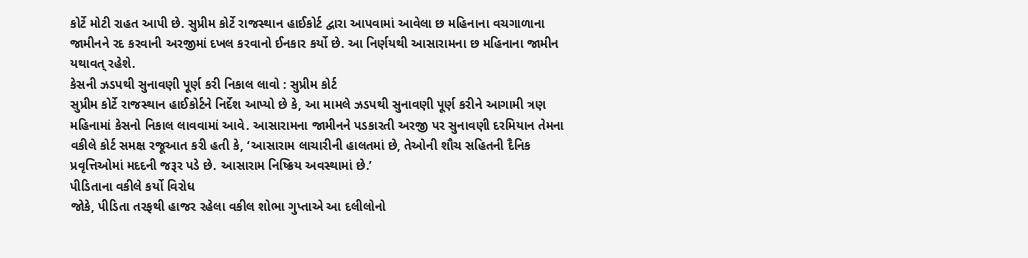કોર્ટે મોટી રાહત આપી છે. સુપ્રીમ કોર્ટે રાજસ્થાન હાઈકોર્ટ દ્વારા આપવામાં આવેલા છ મહિનાના વચગાળાના જામીનને રદ કરવાની અરજીમાં દખલ કરવાનો ઈનકાર કર્યો છે. આ નિર્ણયથી આસારામના છ મહિનાના જામીન યથાવત્ રહેશે.
કેસની ઝડપથી સુનાવણી પૂર્ણ કરી નિકાલ લાવો : સુપ્રીમ કોર્ટ
સુપ્રીમ કોર્ટે રાજસ્થાન હાઈકોર્ટને નિર્દેશ આપ્યો છે કે, આ મામલે ઝડપથી સુનાવણી પૂર્ણ કરીને આગામી ત્રણ મહિનામાં કેસનો નિકાલ લાવવામાં આવે. આસારામના જામીનને પડકારતી અરજી પર સુનાવણી દરમિયાન તેમના વકીલે કોર્ટ સમક્ષ રજૂઆત કરી હતી કે, ‘આસારામ લાચારીની હાલતમાં છે, તેઓની શૌચ સહિતની દૈનિક પ્રવૃત્તિઓમાં મદદની જરૂર પડે છે. આસારામ નિષ્ક્રિય અવસ્થામાં છે.’
પીડિતાના વકીલે કર્યો વિરોધ
જોકે, પીડિતા તરફથી હાજર રહેલા વકીલ શોભા ગુપ્તાએ આ દલીલોનો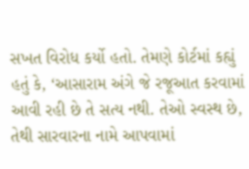સખત વિરોધ કર્યો હતો. તેમણે કોર્ટમાં કહ્યું હતું કે, ‘આસારામ અંગે જે રજૂઆત કરવામાં આવી રહી છે તે સત્ય નથી. તેઓ સ્વસ્થ છે, તેથી સારવારના નામે આપવામાં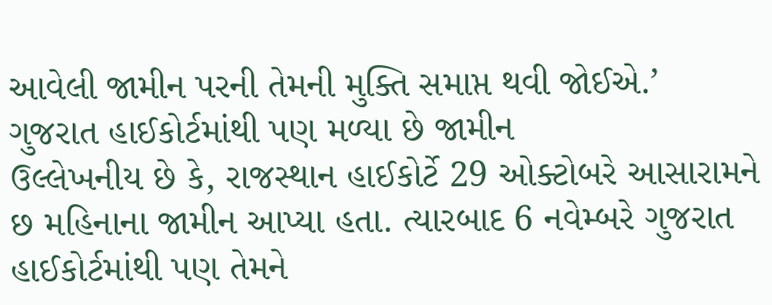આવેલી જામીન પરની તેમની મુક્તિ સમાપ્ત થવી જોઈએ.’
ગુજરાત હાઈકોર્ટમાંથી પણ મળ્યા છે જામીન
ઉલ્લેખનીય છે કે, રાજસ્થાન હાઈકોર્ટે 29 ઓક્ટોબરે આસારામને છ મહિનાના જામીન આપ્યા હતા. ત્યારબાદ 6 નવેમ્બરે ગુજરાત હાઈકોર્ટમાંથી પણ તેમને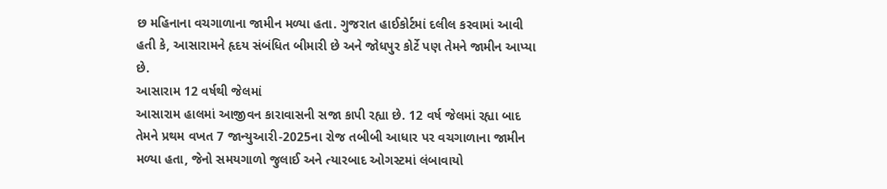છ મહિનાના વચગાળાના જામીન મળ્યા હતા. ગુજરાત હાઈકોર્ટમાં દલીલ કરવામાં આવી હતી કે, આસારામને હૃદય સંબંધિત બીમારી છે અને જોધપુર કોર્ટે પણ તેમને જામીન આપ્યા છે.
આસારામ 12 વર્ષથી જેલમાં
આસારામ હાલમાં આજીવન કારાવાસની સજા કાપી રહ્યા છે. 12 વર્ષ જેલમાં રહ્યા બાદ તેમને પ્રથમ વખત 7 જાન્યુઆરી-2025ના રોજ તબીબી આધાર પર વચગાળાના જામીન મળ્યા હતા, જેનો સમયગાળો જુલાઈ અને ત્યારબાદ ઓગસ્ટમાં લંબાવાયો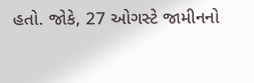હતો. જોકે, 27 ઓગસ્ટે જામીનનો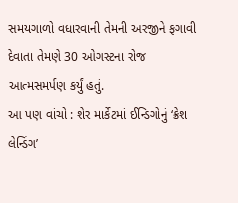સમયગાળો વધારવાની તેમની અરજીને ફગાવી દેવાતા તેમણે 30 ઓગસ્ટના રોજ આત્મસમર્પણ કર્યું હતું.
આ પણ વાંચો : શેર માર્કેટમાં ઈન્ડિગોનું ‘ક્રેશ લેન્ડિંગ’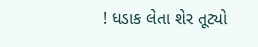! ધડાક લેતા શેર તૂટ્યો